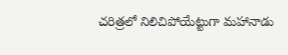చరిత్రలో నిలిచిపోయేట్టుగా మహానాడు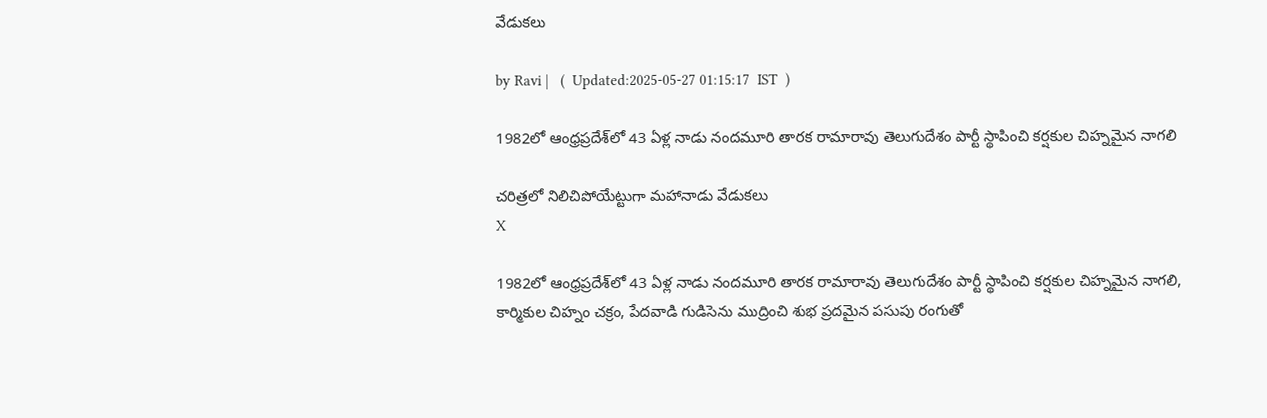వేడుకలు

by Ravi |   (  Updated:2025-05-27 01:15:17  IST  )

1982లో ఆంధ్రప్రదేశ్‌లో 43 ఏళ్ల నాడు నందమూరి తారక రామారావు తెలుగుదేశం పార్టీ స్థాపించి కర్షకుల చిహ్నమైన నాగలి

చరిత్రలో నిలిచిపోయేట్టుగా మహానాడు వేడుకలు
X

1982లో ఆంధ్రప్రదేశ్‌లో 43 ఏళ్ల నాడు నందమూరి తారక రామారావు తెలుగుదేశం పార్టీ స్థాపించి కర్షకుల చిహ్నమైన నాగలి, కార్మికుల చిహ్నం చక్రం, పేదవాడి గుడిసెను ముద్రించి శుభ ప్రదమైన పసుపు రంగుతో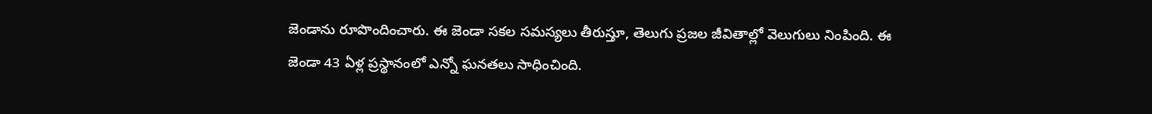జెండాను రూపొందించారు. ఈ జెండా సకల సమస్యలు తీరుస్తూ, తెలుగు ప్రజల జీవితాల్లో వెలుగులు నింపింది. ఈ జెండా 43 ఏళ్ల ప్రస్థానంలో ఎన్నో ఘనతలు సాధించింది.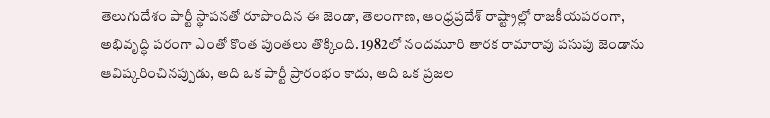తెలుగుదేశం పార్టీ స్థాపనతో రూపొందిన ఈ జెండా, తెలంగాణ, ఆంధ్రప్రదేశ్ రాష్ట్రాల్లో రాజకీయపరంగా, అభివృద్ధి పరంగా ఎంతో కొంత పుంతలు తొక్కింది. 1982లో నందమూరి తారక రామారావు పసుపు జెండాను ఆవిష్కరించినప్పుడు, అది ఒక పార్టీ ప్రారంభం కాదు, అది ఒక ప్రజల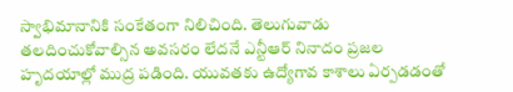స్వాభిమానానికి సంకేతంగా నిలిచింది. తెలుగువాడు తలదించుకోవాల్సిన అవసరం లేదనే ఎన్టీఆర్ నినాదం ప్రజల హృదయాల్లో ముద్ర పడింది. యువతకు ఉద్యోగావ కాశాలు ఏర్పడడంతో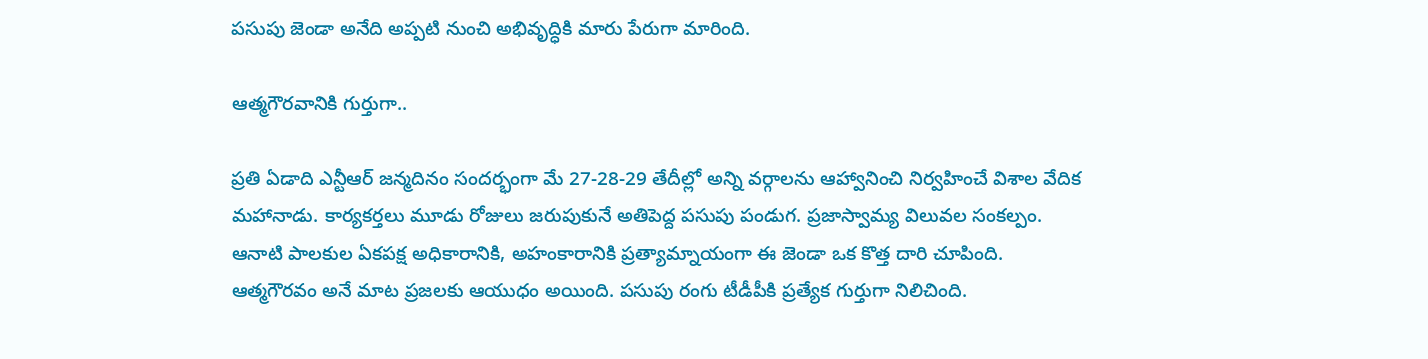పసుపు జెండా అనేది అప్పటి నుంచి అభివృద్ధికి మారు పేరుగా మారింది.

ఆత్మగౌరవానికి గుర్తుగా..

ప్రతి ఏడాది ఎన్టీఆర్ జన్మదినం సందర్భంగా మే 27-28-29 తేదీల్లో అన్ని వర్గాలను ఆహ్వానించి నిర్వహించే విశాల వేదిక మహానాడు. కార్యకర్తలు మూడు రోజులు జరుపుకునే అతిపెద్ద పసుపు పండుగ. ప్రజాస్వామ్య విలువల సంకల్పం. ఆనాటి పాలకుల ఏకపక్ష అధికారానికి, అహంకారానికి ప్రత్యామ్నాయంగా ఈ జెండా ఒక కొత్త దారి చూపింది. ఆత్మగౌరవం అనే మాట ప్రజలకు ఆయుధం అయింది. పసుపు రంగు టీడీపీకి ప్రత్యేక గుర్తుగా నిలిచింది.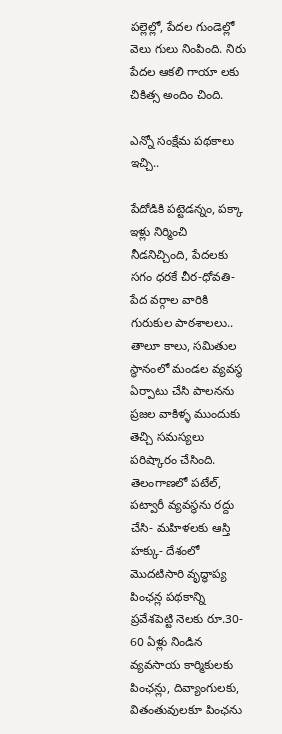పల్లెల్లో, పేదల గుండెల్లో వెలు గులు నింపింది. నిరు పేదల ఆకలి గాయా లకు చికిత్స అందిం చింది.

ఎన్నో సంక్షేమ పథకాలు ఇచ్చి..

పేదోడికి పట్టెడన్నం, పక్కా ఇళ్లు నిర్మించి నీడనిచ్చింది, పేదలకు సగం ధరకే చీర-ధోవతి-పేద వర్గాల వారికి గురుకుల పాఠశాలలు.. తాలూ కాలు, సమితుల స్థానంలో మండల వ్యవస్థ ఏర్పాటు చేసి పాలనను ప్రజల వాకిళ్ళ ముందుకు తెచ్చి సమస్యలు పరిష్కారం చేసింది. తెలంగాణలో పటేల్‌, పట్వారీ వ్యవస్థను రద్దు చేసి- మహిళలకు ఆస్తి హక్కు- దేశంలో మొదటిసారి వృద్ధాప్య పింఛన్ల పథకాన్ని ప్రవేశపెట్టి నెలకు రూ.30- 60 ఏళ్లు నిండిన వ్యవసాయ కార్మికులకు పింఛన్లు, దివ్యాంగులకు, వితంతువులకూ పింఛను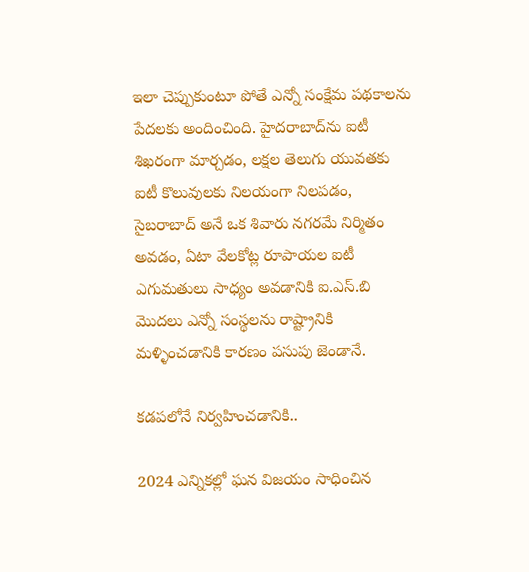ఇలా చెప్పుకుంటూ పోతే ఎన్నో సంక్షేమ పథకాలను పేదలకు అందించింది. హైదరాబాద్‌ను ఐటీ శిఖరంగా మార్చడం, లక్షల తెలుగు యువతకు ఐటీ కొలువులకు నిలయంగా నిలపడం, సైబరాబాద్ అనే ఒక శివారు నగరమే నిర్మితం అవడం, ఏటా వేలకోట్ల రూపాయల ఐ‌టీ ఎగుమతులు సాధ్యం అవడానికి ఐ.ఎస్.బి మొదలు ఎన్నో సంస్థలను రాష్ట్రానికి మళ్ళించడానికి కారణం పసుపు జెండానే.

కడపలోనే నిర్వహించడానికి..

2024 ఎన్నికల్లో ఘన విజయం సాధించిన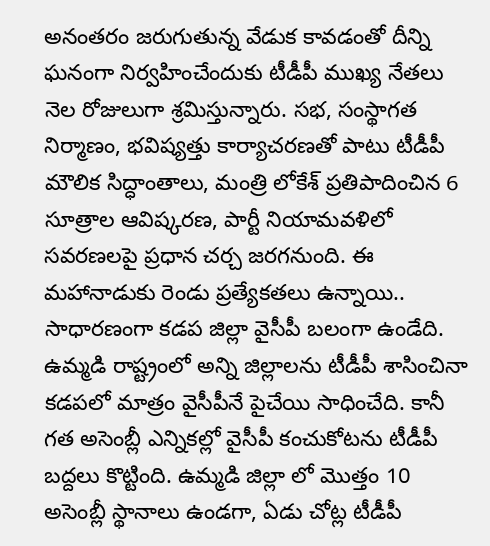అనంతరం జరుగుతున్న వేడుక కావడంతో దీన్ని ఘనంగా నిర్వహించేందుకు టీడీపీ ముఖ్య నేతలు నెల రోజులుగా శ్రమిస్తున్నారు. సభ, సంస్థాగత నిర్మాణం, భవిష్యత్తు కార్యాచరణతో పాటు టీడీపీ మౌలిక సిద్ధాంతాలు, మంత్రి లోకేశ్‌ ప్రతిపాదించిన 6 సూత్రాల ఆవిష్కరణ, పార్టీ నియామవళిలో సవరణలపై ప్రధాన చర్చ జరగనుంది. ఈ మహానాడుకు రెండు ప్రత్యేకతలు ఉన్నాయి.. సాధారణంగా కడప జిల్లా వైసీపీ బలంగా ఉండేది. ఉమ్మడి రాష్ట్రంలో అన్ని జిల్లాలను టీడీపీ శాసించినా కడపలో మాత్రం వైసీపీనే పైచేయి సాధించేది. కానీ గత అసెంబ్లీ ఎన్నికల్లో వైసీపీ కంచుకోటను టీడీపీ బద్దలు కొట్టింది. ఉమ్మడి జిల్లా లో మొత్తం 10 అసెంబ్లీ స్థానాలు ఉండగా, ఏడు చోట్ల టీడీపీ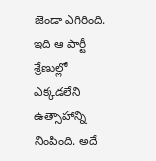జెండా ఎగిరింది. ఇది ఆ పార్టీ శ్రేణుల్లో ఎక్కడలేని ఉత్సాహాన్ని నింపింది. అదే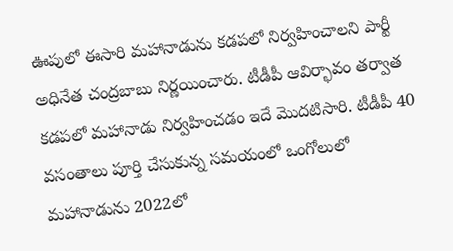ఊపులో ఈసారి మహానాడును కడపలో నిర్వహించాలని పార్టీ అధినేత చంద్రబాబు నిర్ణయించారు. టీడీపీ ఆవిర్భావం తర్వాత కడపలో మహానాడు నిర్వహించడం ఇదే మొదటిసారి. టీడీపీ 40 వసంతాలు పూర్తి చేసుకున్న సమయంలో ఒంగోలులో మహానాడును 2022లో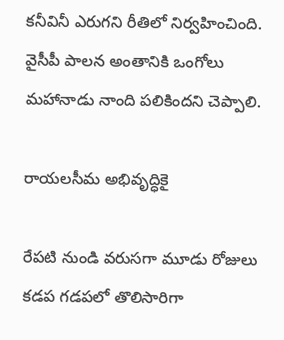కనీవినీ ఎరుగని రీతిలో నిర్వహించింది. వైసీపీ పాలన అంతానికి ఒంగోలు మహానాడు నాంది పలికిందని చెప్పాలి.

రాయలసీమ అభివృద్ధికై

రేపటి నుండి వరుసగా మూడు రోజులు కడప గడపలో తొలిసారిగా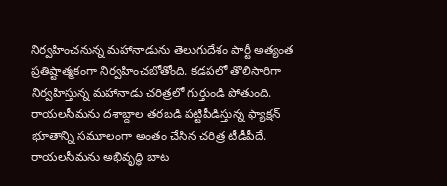నిర్వహించనున్న మహానాడును తెలుగుదేశం పార్టీ అత్యంత ప్రతిష్టాత్మకంగా నిర్వహించబోతోంది. కడపలో తొలిసారిగా నిర్వహిస్తున్న మహానాడు చరిత్రలో గుర్తుండి పోతుంది. రాయలసీమను దశాబ్దాల తరబడి పట్టిపీడిస్తున్న ఫ్యాక్షన్‌ భూతాన్ని సమూలంగా అంతం చేసిన చరిత్ర టీడీపీదే. రాయలసీమను అభివృద్ధి బాట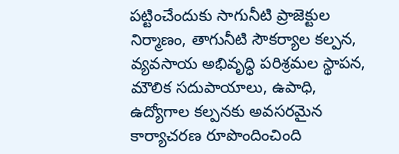పట్టించేందుకు సాగునీటి ప్రాజెక్టుల నిర్మాణం, తాగునీటి సౌకర్యాల కల్పన, వ్యవసాయ అభివృద్ధి పరిశ్రమల స్థాపన, మౌలిక సదుపాయాలు, ఉపాధి, ఉద్యోగాల కల్పనకు అవసరమైన కార్యాచరణ రూపొందించింది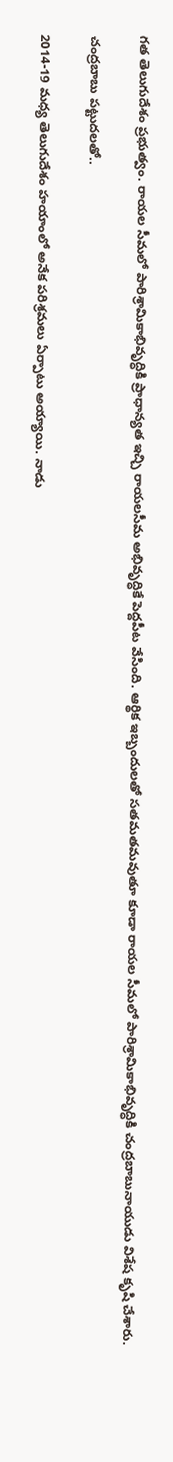గత తెలుగుదేశం ప్రభుత్వం. రాయల సీమలో పారిశ్రామికాభివృద్ధికి ప్రాధాన్యత ఇచ్చి రాయలసీమ అభివృద్ధికే పెద్దపీట వేసింది. ఆర్థిక ఇబ్బందులతో సతమతమవుతూ కూడా రాయల సీమలో పారిశ్రామికాభివృద్ధికి చంద్రబాబునాయుడు విశేష కృషి చేశారు.

చంద్రబాబు పట్టుదలతో..

2014-19 మధ్య తెలుగుదేశం హయాంలో అనేక పరిశ్రమలు ఏర్పాటు అయ్యాయి. నాడు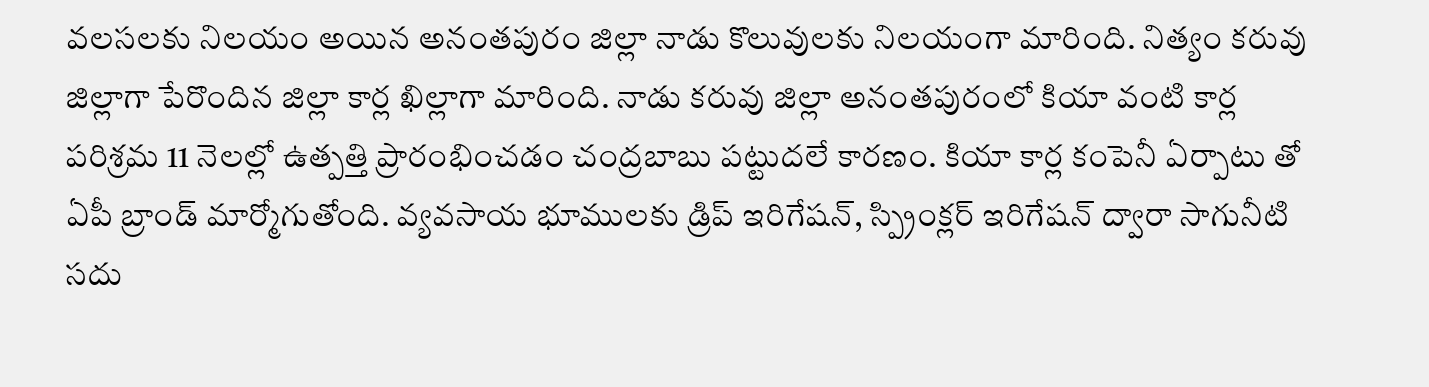వలసలకు నిలయం అయిన అనంతపురం జిల్లా నాడు కొలువులకు నిలయంగా మారింది. నిత్యం కరువు జిల్లాగా పేరొందిన జిల్లా కార్ల ఖిల్లాగా మారింది. నాడు కరువు జిల్లా అనంతపురంలో కియా వంటి కార్ల పరిశ్రమ 11 నెలల్లో ఉత్పత్తి ప్రారంభించడం చంద్రబాబు పట్టుదలే కారణం. కియా కార్ల కంపెనీ ఏర్పాటు తో ఏపీ బ్రాండ్ మార్మోగుతోంది. వ్యవసాయ భూములకు డ్రిప్ ఇరిగేషన్, స్ప్రింక్లర్ ఇరిగేషన్ ద్వారా సాగునీటి సదు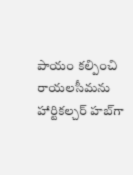పాయం కల్పించి రాయలసీమను హార్టికల్చర్ హబ్‌గా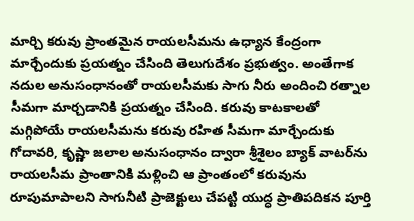మార్చి కరువు ప్రాంతమైన రాయలసీమను ఉధ్యాన కేంద్రంగా మార్చేందుకు ప్రయత్నం చేసింది తెలుగుదేశం ప్రభుత్వం. అంతేగాక నదుల అనుసంధానంతో రాయలసీమకు సాగు నీరు అందించి రత్నాల సీమగా మార్చడానికి ప్రయత్నం చేసింది. కరువు కాటకాలతో మగ్గిపోయే రాయలసీమను కరువు రహిత సీమగా మార్చేందుకు గోదావరి, కృష్ణా జలాల అనుసంధానం ద్వారా శ్రీశైలం బ్యాక్ వాటర్‌ను రాయలసీమ ప్రాంతానికి మళ్లించి ఆ ప్రాంతంలో కరువును రూపుమాపాలని సాగునీటి ప్రాజెక్టులు చేపట్టి యుద్ధ ప్రాతిపదికన పూర్తి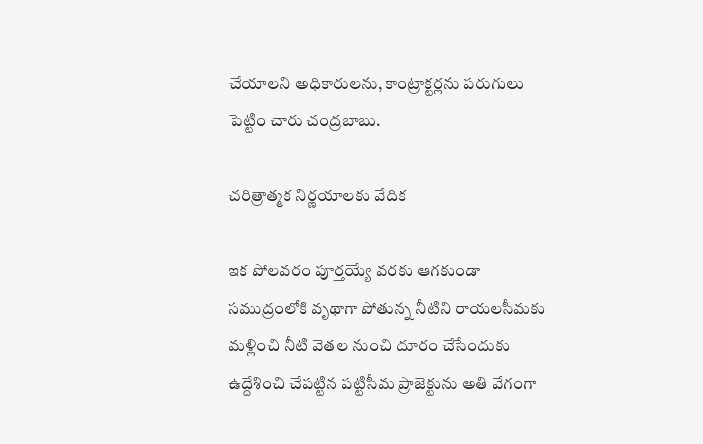చేయాలని అధికారులను, కాంట్రాక్టర్లను పరుగులు పెట్టిం చారు చంద్రబాబు.

చరిత్రాత్మక నిర్ణయాలకు వేదిక

ఇక పోలవరం పూర్తయ్యే వరకు ఆగకుండా సముద్రంలోకి వృథాగా పోతున్న నీటిని రాయలసీమకు మళ్లించి నీటి వెతల నుంచి దూరం చేసేందుకు ఉద్దేశించి చేపట్టిన పట్టిసీమ ప్రాజెక్టును అతి వేగంగా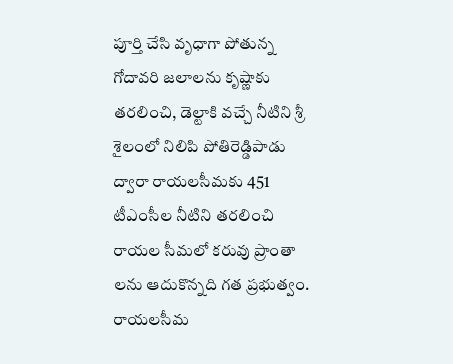పూర్తి చేసి వృధాగా పోతున్న గోదావరి జలాలను కృష్ణాకు తరలించి, డెల్టాకి వచ్చే నీటిని శ్రీ శైలంలో నిలిపి పోతిరెడ్డిపాడు ద్వారా రాయలసీమకు 451 టీఎంసీల నీటిని తరలించి రాయల సీమలో కరువు ప్రాంతా లను ఆదుకొన్నది గత ప్రభుత్వం. రాయలసీమ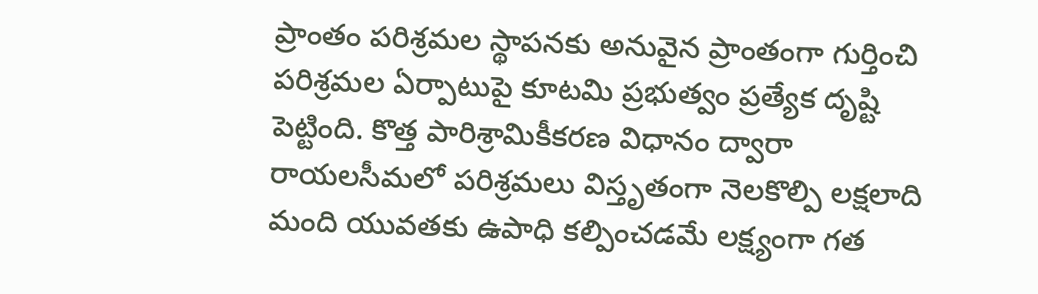ప్రాంతం పరిశ్రమల స్థాపనకు అనువైన ప్రాంతంగా గుర్తించి పరిశ్రమల ఏర్పాటుపై కూటమి ప్రభుత్వం ప్రత్యేక దృష్టి పెట్టింది. కొత్త పారిశ్రామికీకరణ విధానం ద్వారా రాయలసీమలో పరిశ్రమలు విస్తృతంగా నెలకొల్పి లక్షలాది మంది యువతకు ఉపాధి కల్పించడమే లక్ష్యంగా గత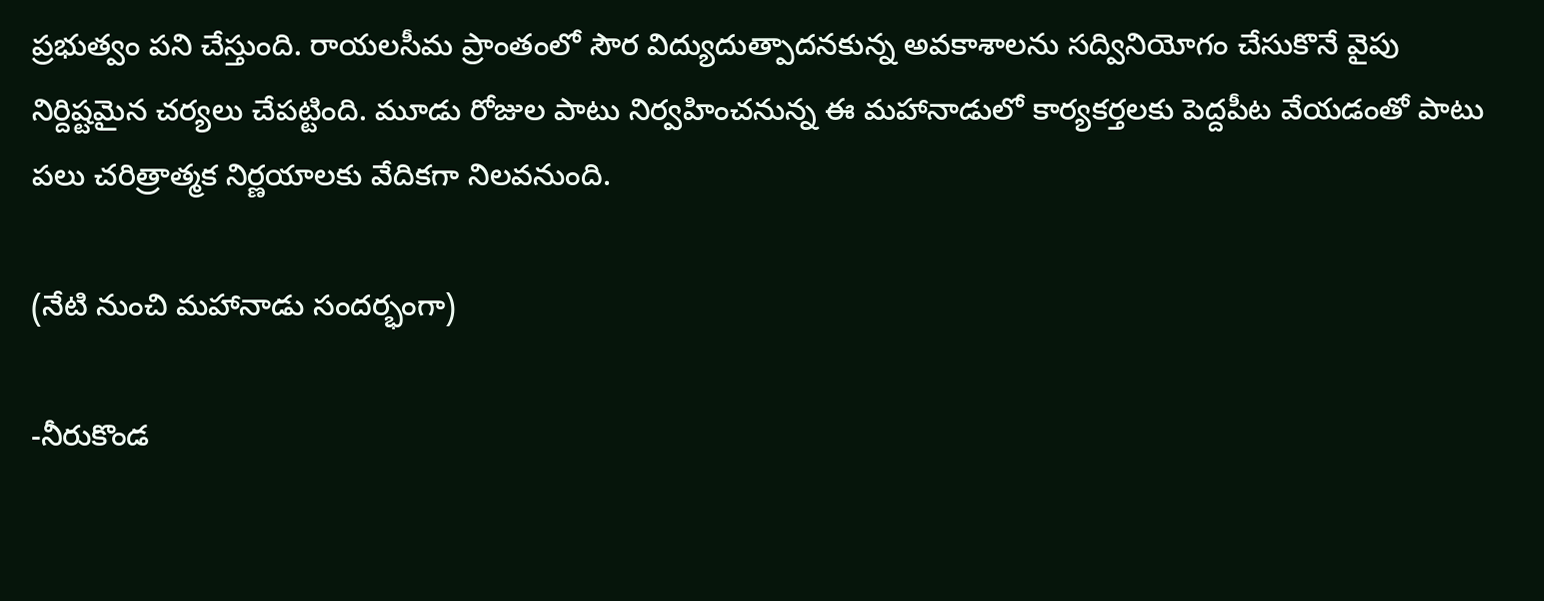ప్రభుత్వం పని చేస్తుంది. రాయలసీమ ప్రాంతంలో సౌర విద్యుదుత్పాదనకున్న అవకాశాలను సద్వినియోగం చేసుకొనే వైపు నిర్దిష్టమైన చర్యలు చేపట్టింది. మూడు రోజుల పాటు నిర్వహించనున్న ఈ మహానాడులో కార్యకర్తలకు పెద్దపీట వేయడంతో పాటు పలు చరిత్రాత్మక నిర్ణయాలకు వేదికగా నిలవనుంది.

(నేటి నుంచి మహానాడు సందర్భంగా)

-నీరుకొండ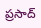ప్రసాద్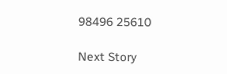98496 25610

Next Story